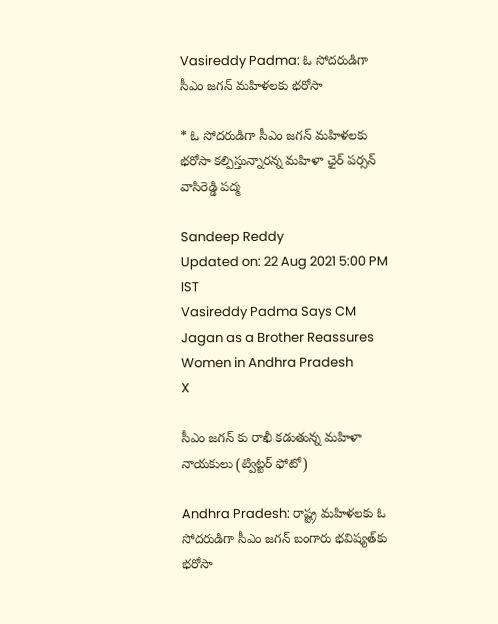Vasireddy Padma: ఓ సోదరుడిగా సీఎం జగన్ మహిళలకు భరోసా

* ఓ సోదరుడిగా సీఎం జగన్ మహిళలకు భరోసా కల్పిస్తున్నారన్న మహిళా ఛైర్ పర్సన్ వాసిరెడ్డి పద్మ

Sandeep Reddy
Updated on: 22 Aug 2021 5:00 PM IST
Vasireddy Padma Says CM Jagan as a Brother Reassures Women in Andhra Pradesh
X

సీఎం జగన్ కు రాఖీ కడుతున్న మహిళా నాయకులు (ట్విట్టర్ ఫోటో)

Andhra Pradesh: రాష్ట్ర మహిళలకు ఓ సోదరుడిగా సీఎం జగన్ బంగారు భవిష్యత్‌కు భరోసా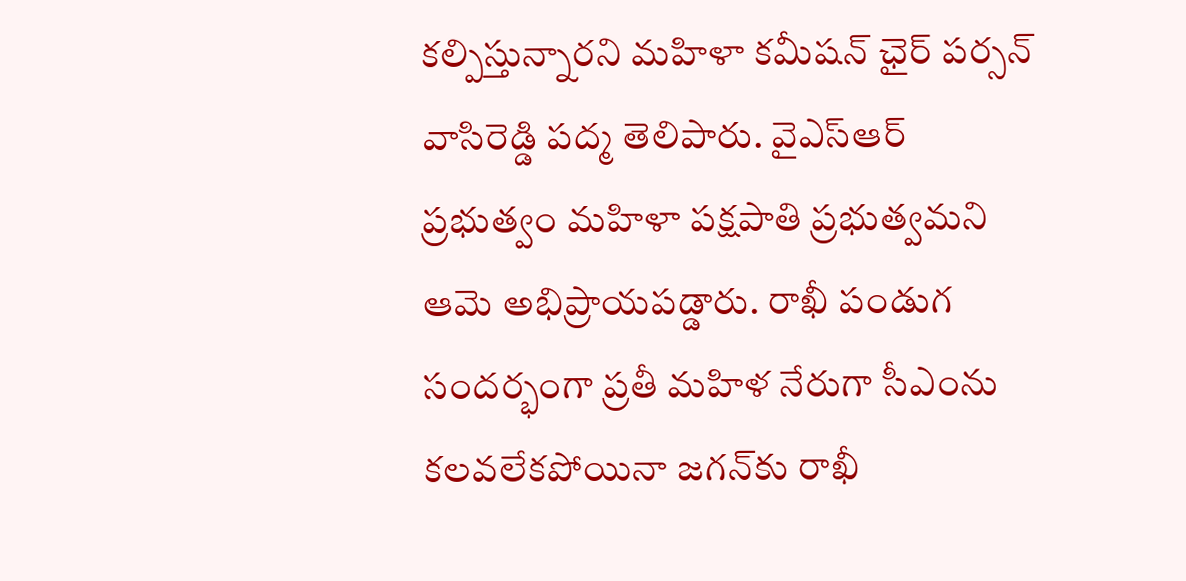కల్పిస్తున్నారని మహిళా కమీషన్ ఛైర్ పర్సన్ వాసిరెడ్డి పద్మ తెలిపారు. వైఎస్ఆర్ ప్రభుత్వం మహిళా పక్షపాతి ప్రభుత్వమని ఆమె అభిప్రాయపడ్డారు. రాఖీ పండుగ సందర్భంగా ప్రతీ మహిళ నేరుగా సీఎంను కలవలేకపోయినా జగన్‌కు రాఖీ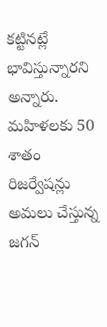కట్టినట్లే భావిస్తున్నారని అన్నారు. మహిళలకు 50 శాతం రిజర్వేషన్లు అమలు చేస్తున్న జగన్‌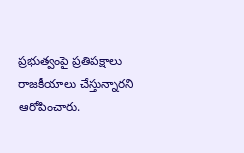ప్రభుత్వంపై ప్రతిపక్షాలు రాజకీయాలు చేస్తున్నారని ఆరోపించారు.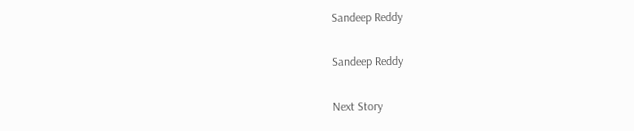Sandeep Reddy

Sandeep Reddy

Next Story